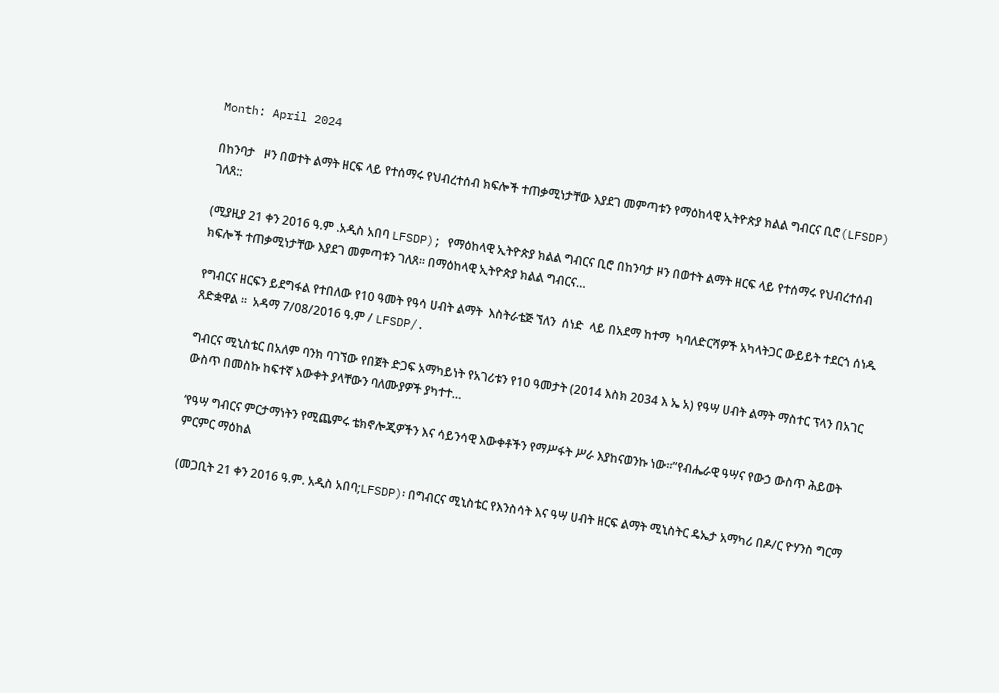Month: April 2024

በከንባታ   ዞን በወተት ልማት ዘርፍ ላይ የተሰማሩ የህብረተሰብ ክፍሎች ተጠቃሚነታቸው እያደገ መምጣቱን የማዕከላዊ ኢትዮጵያ ክልል ግብርና ቢሮ(LFSDP) ገለጸ::

(ሚያዚያ 21 ቀን 2016 ዓ.ም .አዲስ አበባ LFSDP); የማዕከላዊ ኢትዮጵያ ክልል ግብርና ቢሮ በከንባታ ዞን በወተት ልማት ዘርፍ ላይ የተሰማሩ የህብረተሰብ ክፍሎች ተጠቃሚነታቸው እያደገ መምጣቱን ገለጸ። በማዕከላዊ ኢትዮጵያ ክልል ግብርና…

የግብርና ዘርፍን ይደግፋል የተበለው የ10 ዓመት የዓሳ ሀብት ልማት  እስትራቴጅ ኘለን  ሰነድ  ላይ በአደማ ከተማ  ካባለድርሻዎች አካላትጋር ውይይት ተደርጎ ሰነዱ ጸድቋዋል ።  አዳማ 7/08/2016 ዓ.ም / LFSDP/.

ግብርና ሚኒስቴር በአለም ባንክ ባገኘው የበጀት ድጋፍ አማካይነት የአገሪቱን የ10 ዓመታት (2014 እስክ 2034 እ ኤ አ) የዓሣ ሀብት ልማት ማስተር ፕላን በአገር ውስጥ በመስኩ ከፍተኛ እውቀት ያላቸውን ባለሙያዎች ያካተተ…

‘የዓሣ ግብርና ምርታማነትን የሚጨምሩ ቴክኖሎጂዎችን እና ሳይንሳዊ እውቀቶችን የማሥፋት ሥራ እያከናወንኩ ነው።”የብሔራዊ ዓሣና የውኃ ውስጥ ሕይወት ምርምር ማዕከል

(መጋቢት 21 ቀን 2016 ዓ.ም. አዲስ አበባ;LFSDP)፡ በግብርና ሚኒስቴር የእንስሳት እና ዓሣ ሀብት ዘርፍ ልማት ሚኒስትር ዴኤታ አማካሪ በዶ/ር ዮሃንስ ግርማ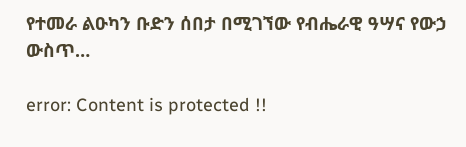የተመራ ልዑካን ቡድን ሰበታ በሚገኘው የብሔራዊ ዓሣና የውኃ ውስጥ…

error: Content is protected !!